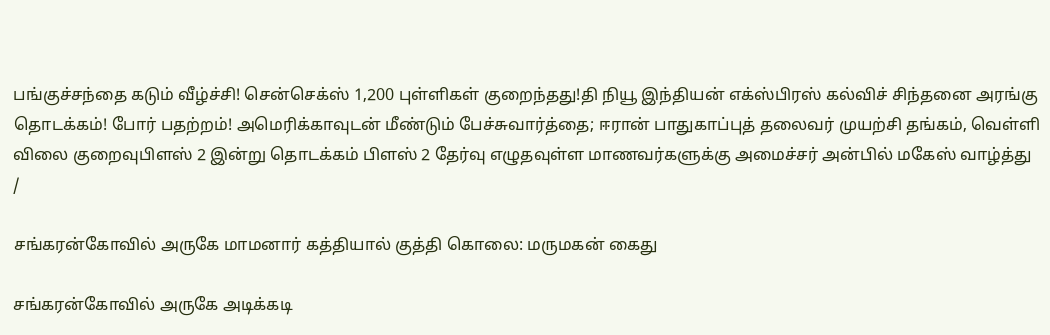பங்குச்சந்தை கடும் வீழ்ச்சி! சென்செக்ஸ் 1,200 புள்ளிகள் குறைந்தது!தி நியூ இந்தியன் எக்ஸ்பிரஸ் கல்விச் சிந்தனை அரங்கு தொடக்கம்! போர் பதற்றம்! அமெரிக்காவுடன் மீண்டும் பேச்சுவார்த்தை; ஈரான் பாதுகாப்புத் தலைவர் முயற்சி தங்கம், வெள்ளி விலை குறைவுபிளஸ் 2 இன்று தொடக்கம் பிளஸ் 2 தேர்வு எழுதவுள்ள மாணவர்களுக்கு அமைச்சர் அன்பில் மகேஸ் வாழ்த்து
/

சங்கரன்கோவில் அருகே மாமனார் கத்தியால் குத்தி கொலை: மருமகன் கைது

சங்கரன்கோவில் அருகே அடிக்கடி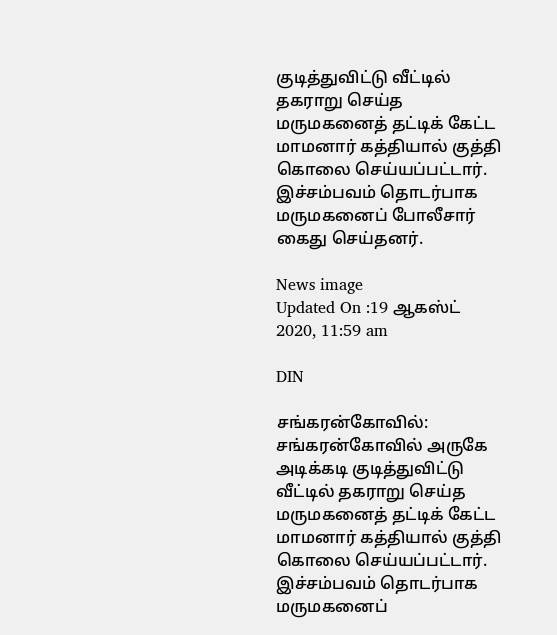குடித்துவிட்டு வீட்டில் தகராறு செய்த மருமகனைத் தட்டிக் கேட்ட மாமனார் கத்தியால் குத்தி கொலை செய்யப்பட்டார். இச்சம்பவம் தொடர்பாக மருமகனைப் போலீசார் கைது செய்தனர்.

News image
Updated On :19 ஆகஸ்ட் 2020, 11:59 am

DIN

சங்கரன்கோவில்: சங்கரன்கோவில் அருகே அடிக்கடி குடித்துவிட்டு வீட்டில் தகராறு செய்த மருமகனைத் தட்டிக் கேட்ட மாமனார் கத்தியால் குத்தி கொலை செய்யப்பட்டார். இச்சம்பவம் தொடர்பாக மருமகனைப்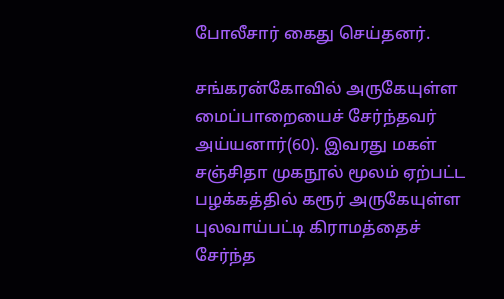போலீசார் கைது செய்தனர்.

சங்கரன்கோவில் அருகேயுள்ள மைப்பாறையைச் சேர்ந்தவர் அய்யனார்(60). இவரது மகள் சஞ்சிதா முகநூல் மூலம் ஏற்பட்ட பழக்கத்தில் கரூர் அருகேயுள்ள புலவாய்பட்டி கிராமத்தைச் சேர்ந்த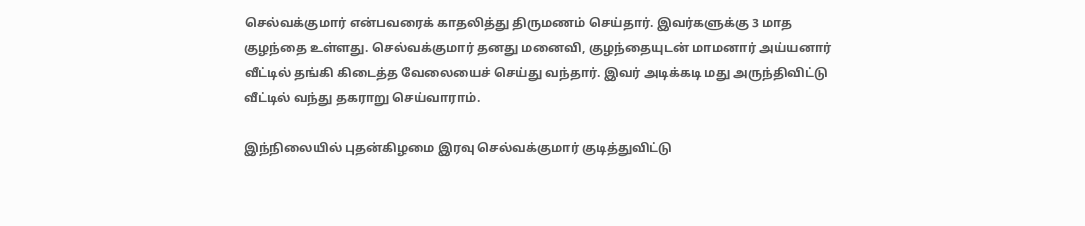செல்வக்குமார் என்பவரைக் காதலித்து திருமணம் செய்தார். இவர்களுக்கு 3 மாத குழந்தை உள்ளது. செல்வக்குமார் தனது மனைவி, குழந்தையுடன் மாமனார் அய்யனார் வீட்டில் தங்கி கிடைத்த வேலையைச் செய்து வந்தார். இவர் அடிக்கடி மது அருந்திவிட்டு வீட்டில் வந்து தகராறு செய்வாராம்.

இந்நிலையில் புதன்கிழமை இரவு செல்வக்குமார் குடித்துவிட்டு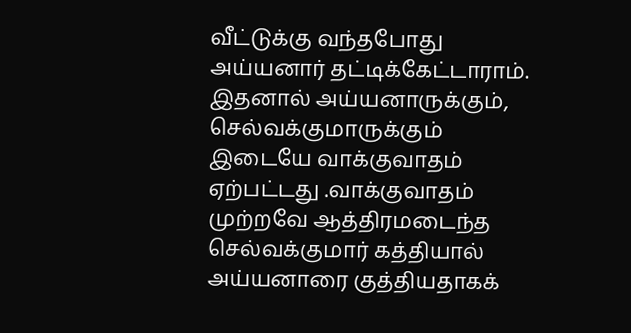வீட்டுக்கு வந்தபோது அய்யனார் தட்டிக்கேட்டாராம். இதனால் அய்யனாருக்கும், செல்வக்குமாருக்கும் இடையே வாக்குவாதம் ஏற்பட்டது .வாக்குவாதம் முற்றவே ஆத்திரமடைந்த செல்வக்குமார் கத்தியால் அய்யனாரை குத்தியதாகக்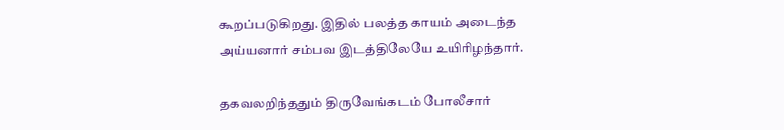கூறப்படுகிறது. இதில் பலத்த காயம் அடைந்த அய்யனார் சம்பவ இடத்திலேயே உயிரிழந்தார்.

தகவலறிந்ததும் திருவேங்கடம் போலீசார்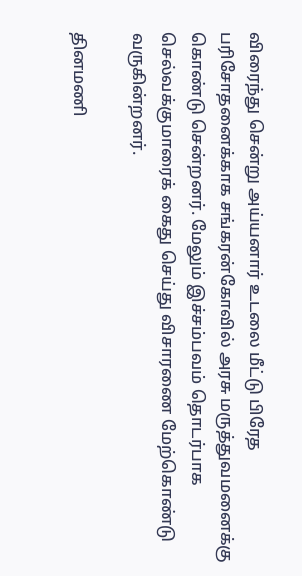விரைந்து சென்று அய்யனார் உடலை மீட்டு பிரேத பரிசோதனைக்காக சங்கரன்கோவில் அரசு மருத்துவமனைக்கு கொண்டு சென்றனர். மேலும் இச்சம்பவம் தொடர்பாக செல்வக்குமாரைக் கைது செய்து விசாரணை மேற்கொண்டு வருகின்றனர்.

தினமணி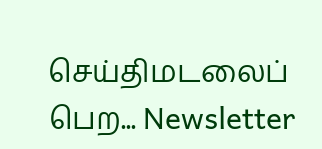செய்திமடலைப் பெற... Newsletter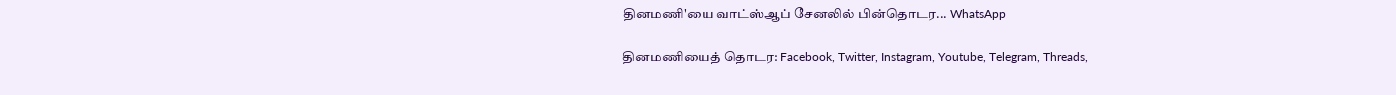தினமணி'யை வாட்ஸ்ஆப் சேனலில் பின்தொடர... WhatsApp

தினமணியைத் தொடர: Facebook, Twitter, Instagram, Youtube, Telegram, Threads,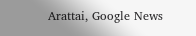Arattai, Google News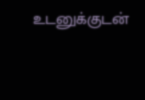உடனுக்குடன்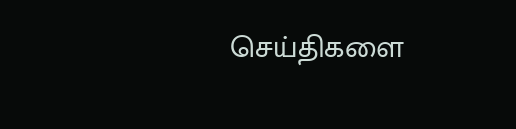செய்திகளை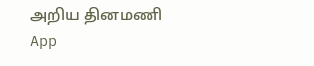அறிய தினமணி App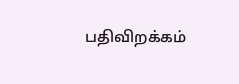பதிவிறக்கம்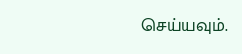செய்யவும்.